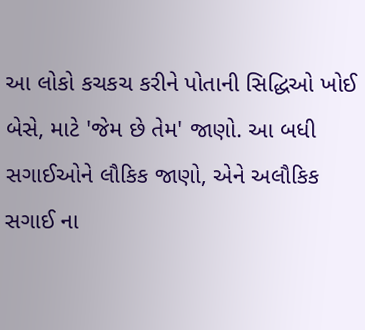આ લોકો કચકચ કરીને પોતાની સિદ્ધિઓ ખોઈ બેસે, માટે 'જેમ છે તેમ' જાણો. આ બધી સગાઈઓને લૌકિક જાણો, એને અલૌકિક સગાઈ ના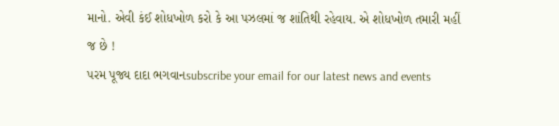માનો. એવી કંઈ શોધખોળ કરો કે આ પઝલમાં જ શાંતિથી રહેવાય. એ શોધખોળ તમારી મહીં જ છે !
પરમ પૂજ્ય દાદા ભગવાનsubscribe your email for our latest news and events